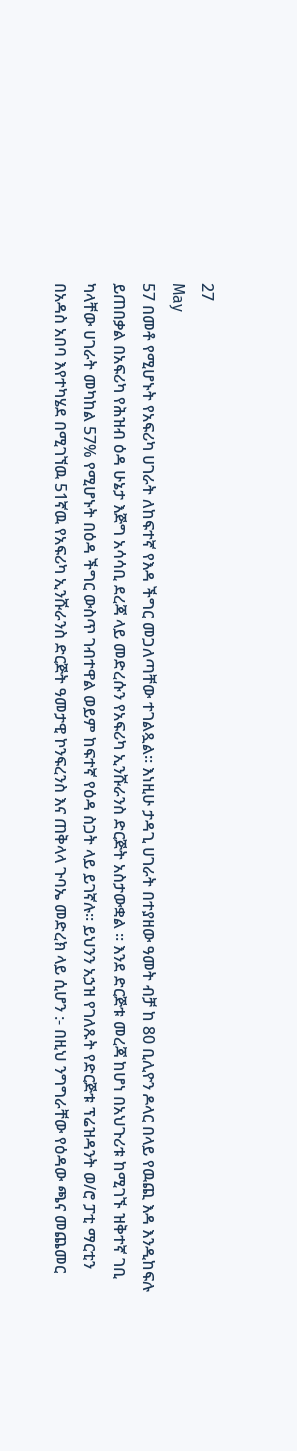27
May
57 በመቶ የሚሆኑት የአፍሪካ ሀገራት ለከፍተኛ የእዳ ችግር መጋለጣቸው ተገልጿል። እነዚሁ ታዳጊ ሀገራት በተያዘው ዓመት ብቻ ከ 80 ቢሊዮን ዶላር በላይ የዉጪ እዳ እንዲከፍሉ ይጠበቃል በአፍሪካ የሕዝብ ዕዳ ሁኔታ እጅግ አሳሳቢ ደረጃ ላይ መድረሱን የአፍሪካ ኢንሹራንስ ድርጅት አስታውቋል ። እንደ ድርጅቱ መረጃ ከሆነ በአህጉሪቱ ከሚገኙ ዝቅተኛ ገቢ ካላቸው ሀገራት መካከል 57% የሚሆኑት በዕዳ ችግር ውስጥ ገብተዋል ወይም ከፍተኛ የዕዳ ስጋት ላይ ይገኛሉ። ይህንን አኃዝ የገለጹት የድርጅቱ ፕሬዝዳንት ወ/ሮ ፓቲ ማርቲን በአዳስ አበባ እየተካሄደ በሚገኘዉ 51ኛዉ የአፍሪካ ኢንሹራንስ ድርጅት ዓመታዊ ኮንፍረንስ እና ጠቅላላ ጉባኤ መድረክ ላይ ሲሆን :- በዚህ ንግግራቸው የዕዳው ጫና መጨመር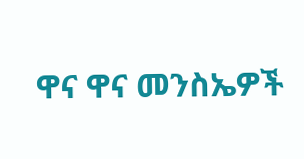ዋና ዋና መንስኤዎች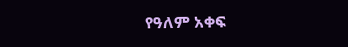የዓለም አቀፍ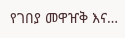የገበያ መዋዠቅ እና…